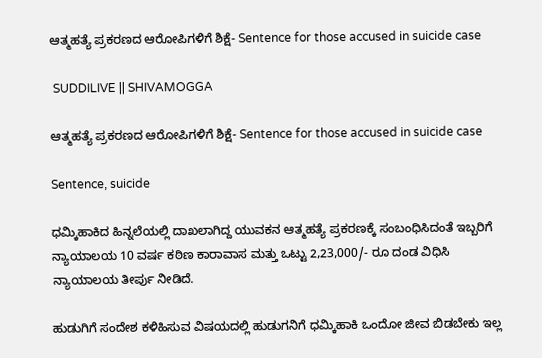ಆತ್ಮಹತ್ಯೆ ಪ್ರಕರಣದ ಆರೋಪಿಗಳಿಗೆ ಶಿಕ್ಷೆ- Sentence for those accused in suicide case

 SUDDILIVE || SHIVAMOGGA

ಆತ್ಮಹತ್ಯೆ ಪ್ರಕರಣದ ಆರೋಪಿಗಳಿಗೆ ಶಿಕ್ಷೆ- Sentence for those accused in suicide case

Sentence, suicide

ಧಮ್ಕಿಹಾಕಿದ ಹಿನ್ನಲೆಯಲ್ಲಿ ದಾಖಲಾಗಿದ್ದ ಯುವಕನ ಆತ್ಮಹತ್ಯೆ ಪ್ರಕರಣಕ್ಕೆ ಸಂಬಂಧಿಸಿದಂತೆ ಇಬ್ಬರಿಗೆ ನ್ಯಾಯಾಲಯ 10 ವರ್ಷ ಕಠಿಣ ಕಾರಾವಾಸ ಮತ್ತು ಒಟ್ಟು 2,23,000/- ರೂ ದಂಡ ವಿಧಿಸಿ ನ್ಯಾಯಾಲಯ ತೀರ್ಪು ನೀಡಿದೆ.

ಹುಡುಗಿಗೆ ಸಂದೇಶ ಕಳಿಹಿಸುವ ವಿಷಯದಲ್ಲಿ ಹುಡುಗನಿಗೆ ಧಮ್ಕಿಹಾಕಿ ಒಂದೋ ಜೀವ ಬಿಡಬೇಕು ಇಲ್ಲ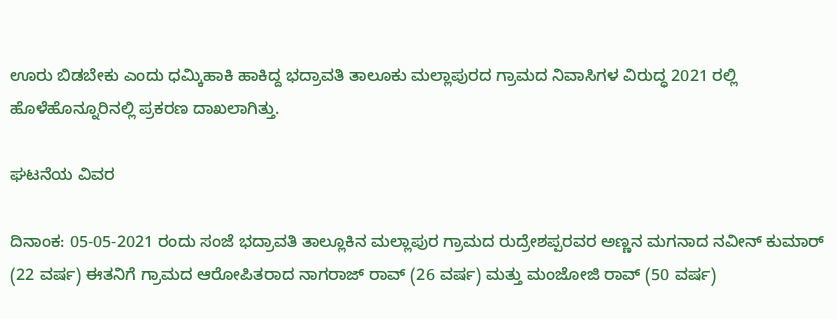ಊರು ಬಿಡಬೇಕು ಎಂದು ಧಮ್ಕಿಹಾಕಿ ಹಾಕಿದ್ದ ಭದ್ರಾವತಿ ತಾಲೂಕು ಮಲ್ಲಾಪುರದ ಗ್ರಾಮದ ನಿವಾಸಿಗಳ ವಿರುದ್ಧ 2021 ರಲ್ಲಿ ಹೊಳೆಹೊನ್ನೂರಿನಲ್ಲಿ ಪ್ರಕರಣ ದಾಖಲಾಗಿತ್ತು.

ಘಟನೆಯ ವಿವರ

ದಿನಾಂಕ: 05-05-2021 ರಂದು ಸಂಜೆ ಭದ್ರಾವತಿ ತಾಲ್ಲೂಕಿನ ಮಲ್ಲಾಪುರ ಗ್ರಾಮದ ರುದ್ರೇಶಪ್ಪರವರ ಅಣ್ಣನ ಮಗನಾದ ನವೀನ್ ಕುಮಾರ್ (22 ವರ್ಷ) ಈತನಿಗೆ ಗ್ರಾಮದ ಆರೋಪಿತರಾದ ನಾಗರಾಜ್ ರಾವ್ (26 ವರ್ಷ) ಮತ್ತು ಮಂಜೋಜಿ ರಾವ್ (50 ವರ್ಷ)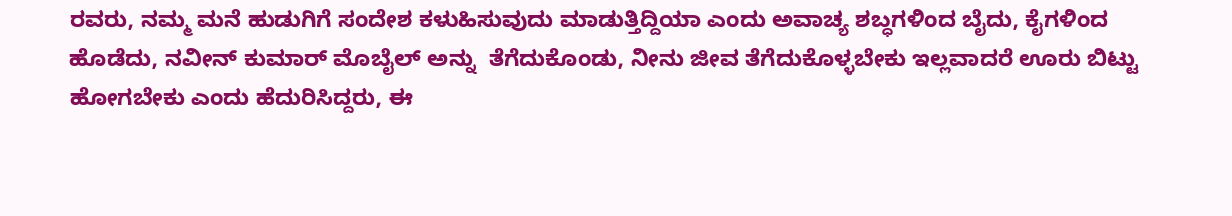ರವರು, ನಮ್ಮ ಮನೆ ಹುಡುಗಿಗೆ ಸಂದೇಶ ಕಳುಹಿಸುವುದು ಮಾಡುತ್ತಿದ್ದಿಯಾ ಎಂದು ಅವಾಚ್ಯ ಶಬ್ಧಗಳಿಂದ ಬೈದು, ಕೈಗಳಿಂದ ಹೊಡೆದು, ನವೀನ್ ಕುಮಾರ್ ಮೊಬೈಲ್‌ ಅನ್ನು  ತೆಗೆದುಕೊಂಡು, ನೀನು ಜೀವ ತೆಗೆದುಕೊಳ್ಳಬೇಕು ಇಲ್ಲವಾದರೆ ಊರು ಬಿಟ್ಟು ಹೋಗಬೇಕು ಎಂದು ಹೆದುರಿಸಿದ್ದರು, ಈ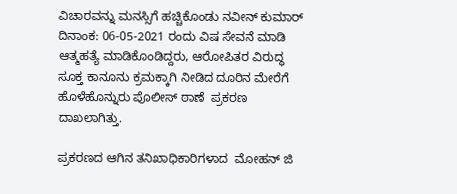ವಿಚಾರವನ್ನು ಮನಸ್ಸಿಗೆ ಹಚ್ಚಿಕೊಂಡು ನವೀನ್ ಕುಮಾರ್ ದಿನಾಂಕ: 06-05-2021 ರಂದು ವಿಷ ಸೇವನೆ ಮಾಡಿ ಆತ್ಮಹತ್ಯೆ ಮಾಡಿಕೊಂಡಿದ್ದರು, ಆರೋಪಿತರ ವಿರುದ್ಧ ಸೂಕ್ತ ಕಾನೂನು ಕ್ರಮಕ್ಕಾಗಿ ನೀಡಿದ ದೂರಿನ ಮೇರೆಗೆ ಹೊಳೆಹೊನ್ನುರು ಪೊಲೀಸ್ ಠಾಣೆ  ಪ್ರಕರಣ ದಾಖಲಾಗಿತ್ತು.

ಪ್ರಕರಣದ ಆಗಿನ ತನಿಖಾಧಿಕಾರಿಗಳಾದ  ಮೋಹನ್ ಜಿ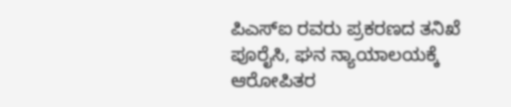ಪಿಎಸ್ಐ ರವರು ಪ್ರಕರಣದ ತನಿಖೆ ಪೂರೈಸಿ, ಘನ ನ್ಯಾಯಾಲಯಕ್ಕೆ ಆರೋಪಿತರ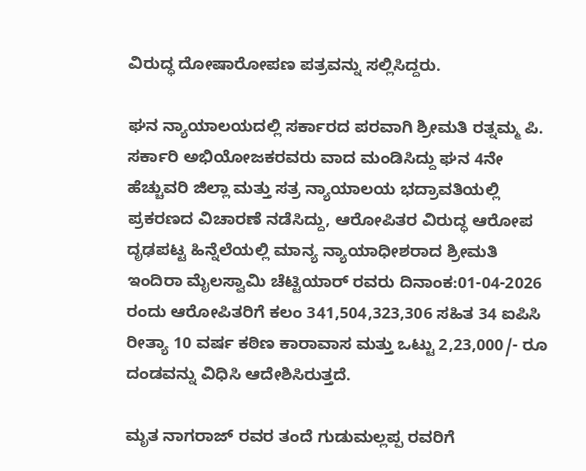ವಿರುದ್ಧ ದೋಷಾರೋಪಣ ಪತ್ರವನ್ನು ಸಲ್ಲಿಸಿದ್ದರು.

ಘನ ನ್ಯಾಯಾಲಯದಲ್ಲಿ ಸರ್ಕಾರದ ಪರವಾಗಿ ಶ್ರೀಮತಿ ರತ್ನಮ್ಮ ಪಿ. ಸರ್ಕಾರಿ ಅಭಿಯೋಜಕರವರು ವಾದ ಮಂಡಿಸಿದ್ದು ಘನ 4ನೇ ಹೆಚ್ಚುವರಿ ಜಿಲ್ಲಾ ಮತ್ತು ಸತ್ರ ನ್ಯಾಯಾಲಯ ಭದ್ರಾವತಿಯಲ್ಲಿ ಪ್ರಕರಣದ ವಿಚಾರಣೆ ನಡೆಸಿದ್ದು, ಆರೋಪಿತರ ವಿರುದ್ಧ ಆರೋಪ ದೃಢಪಟ್ಟ ಹಿನ್ನೆಲೆಯಲ್ಲಿ ಮಾನ್ಯ ನ್ಯಾಯಾಧೀಶರಾದ ಶ್ರೀಮತಿ ಇಂದಿರಾ ಮೈಲಸ್ವಾಮಿ ಚೆಟ್ಟಿಯಾರ್ ರವರು ದಿನಾಂಕ:01-04-2026 ರಂದು ಆರೋಪಿತರಿಗೆ ಕಲಂ 341,504,323,306 ಸಹಿತ 34 ಐಪಿಸಿ ರೀತ್ಯಾ 10 ವರ್ಷ ಕಠಿಣ ಕಾರಾವಾಸ ಮತ್ತು ಒಟ್ಟು 2,23,000/- ರೂ ದಂಡವನ್ನು ವಿಧಿಸಿ ಆದೇಶಿಸಿರುತ್ತದೆ.

ಮೃತ ನಾಗರಾಜ್ ರವರ ತಂದೆ ಗುಡುಮಲ್ಲಪ್ಪ ರವರಿಗೆ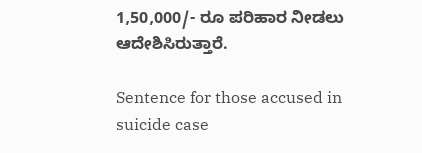1,50,000/- ರೂ ಪರಿಹಾರ ನೀಡಲು ಆದೇಶಿಸಿರುತ್ತಾರೆ.

Sentence for those accused in suicide case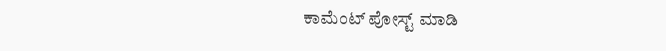ಕಾಮೆಂಟ್‌‌ ಪೋಸ್ಟ್‌ ಮಾಡಿ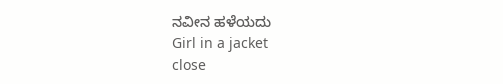ನವೀನ ಹಳೆಯದು
Girl in a jacket
close